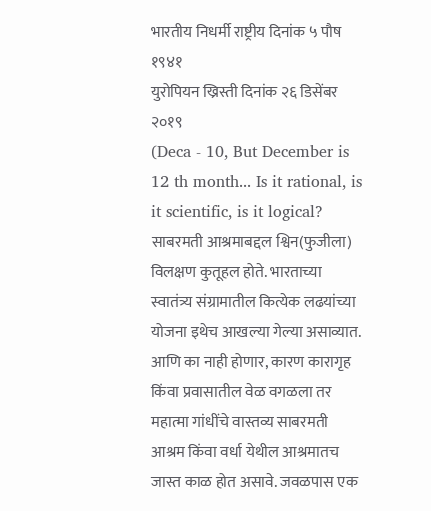भारतीय निधर्मी राष्ट्रीय दिनांक ५ पौष १९४१
युरोपियन ख्रिस्ती दिनांक २६ डिसेंबर २०१९
(Deca - 10, But December is 12 th month... Is it rational, is it scientific, is it logical?
साबरमती आश्रमाबद्दल श्विन(फुजीला) विलक्षण कुतूहल होते. भारताच्या स्वातंत्र्य संग्रामातील कित्येक लढयांच्या योजना इथेच आखल्या गेल्या असाव्यात. आणि का नाही होणार, कारण कारागृह किंवा प्रवासातील वेळ वगळला तर महात्मा गांधींचे वास्तव्य साबरमती आश्रम किंवा वर्धा येथील आश्रमातच जास्त काळ होत असावे. जवळपास एक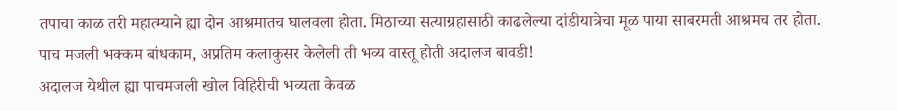तपाचा काळ तरी महात्म्याने ह्या दोन आश्रमातच घालवला होता. मिठाच्या सत्याग्रहासाठी काढलेल्या दांडीयात्रेचा मूळ पाया साबरमती आश्रमच तर होता.
पाच मजली भक्कम बांधकाम, अप्रतिम कलाकुसर केलेली ती भव्य वास्तू होती अदालज बावडी!
अदालज येथील ह्या पाचमजली खोल विहिरीची भव्यता केवळ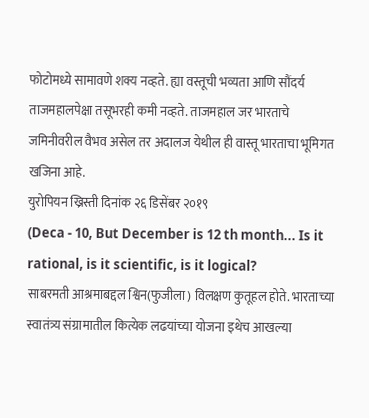फोटोमध्ये सामावणे शक्य नव्हते. ह्या वस्तूची भव्यता आणि सौंदर्य ताजमहालपेक्षा तसूभरही कमी नव्हते. ताजमहाल जर भारताचे जमिनीवरील वैभव असेल तर अदालज येथील ही वास्तू भारताचा भूमिगत खजिना आहे.
युरोपियन ख्रिस्ती दिनांक २६ डिसेंबर २०१९
(Deca - 10, But December is 12 th month... Is it rational, is it scientific, is it logical?
साबरमती आश्रमाबद्दल श्विन(फुजीला) विलक्षण कुतूहल होते. भारताच्या स्वातंत्र्य संग्रामातील कित्येक लढयांच्या योजना इथेच आखल्या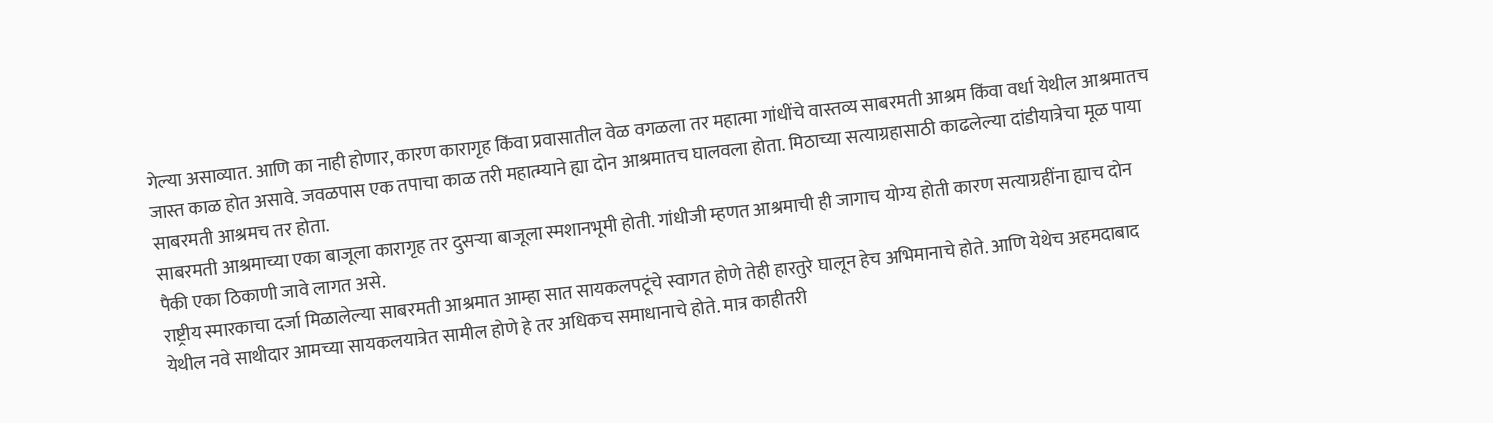गेल्या असाव्यात. आणि का नाही होणार, कारण कारागृह किंवा प्रवासातील वेळ वगळला तर महात्मा गांधींचे वास्तव्य साबरमती आश्रम किंवा वर्धा येथील आश्रमातच जास्त काळ होत असावे. जवळपास एक तपाचा काळ तरी महात्म्याने ह्या दोन आश्रमातच घालवला होता. मिठाच्या सत्याग्रहासाठी काढलेल्या दांडीयात्रेचा मूळ पाया साबरमती आश्रमच तर होता.
साबरमती आश्रमाच्या एका बाजूला कारागृह तर दुसऱ्या बाजूला स्मशानभूमी होती. गांधीजी म्हणत आश्रमाची ही जागाच योग्य होती कारण सत्याग्रहींना ह्याच दोन पैकी एका ठिकाणी जावे लागत असे.
राष्ट्रीय स्मारकाचा दर्जा मिळालेल्या साबरमती आश्रमात आम्हा सात सायकलपटूंचे स्वागत होणे तेही हारतुरे घालून हेच अभिमानाचे होते. आणि येथेच अहमदाबाद येथील नवे साथीदार आमच्या सायकलयात्रेत सामील होणे हे तर अधिकच समाधानाचे होते. मात्र काहीतरी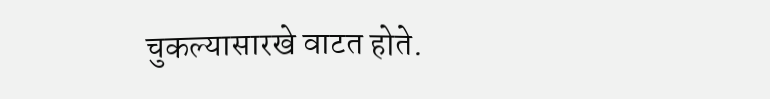चुकल्यासारखे वाटत होते.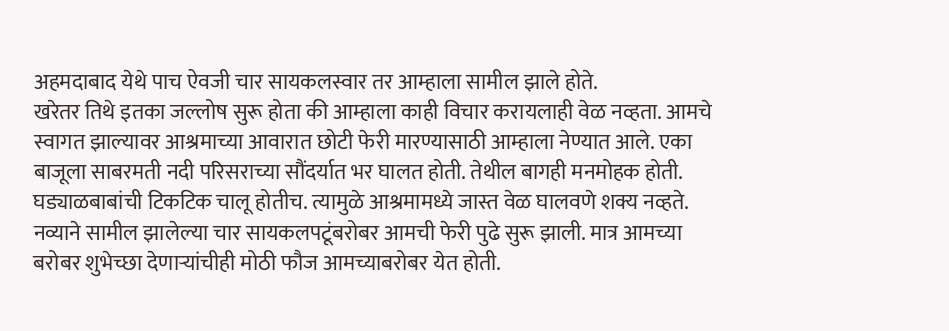अहमदाबाद येथे पाच ऐवजी चार सायकलस्वार तर आम्हाला सामील झाले होते.
खरेतर तिथे इतका जल्लोष सुरू होता की आम्हाला काही विचार करायलाही वेळ नव्हता. आमचे स्वागत झाल्यावर आश्रमाच्या आवारात छोटी फेरी मारण्यासाठी आम्हाला नेण्यात आले. एका बाजूला साबरमती नदी परिसराच्या सौंदर्यात भर घालत होती. तेथील बागही मनमोहक होती.
घड्याळबाबांची टिकटिक चालू होतीच. त्यामुळे आश्रमामध्ये जास्त वेळ घालवणे शक्य नव्हते. नव्याने सामील झालेल्या चार सायकलपटूंबरोबर आमची फेरी पुढे सुरू झाली. मात्र आमच्या बरोबर शुभेच्छा देणाऱ्यांचीही मोठी फौज आमच्याबरोबर येत होती.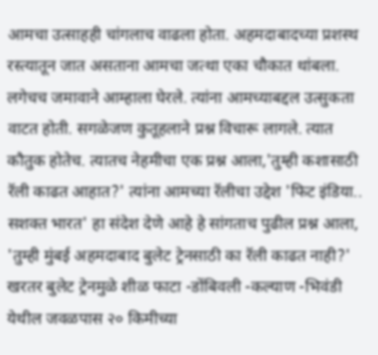आमचा उत्साहही चांगलाच वाढला होता. अहमदाबादच्या प्रशस्थ रस्त्यातून जात असताना आमचा जत्था एका चौकात थांबला. लगेचच जमावाने आम्हाला घेरले. त्यांना आमच्याबद्दल उत्सुकता वाटत होती. सगळेजण कुतूहलाने प्रश्न विचारू लागले. त्यात कौतुक होतेच. त्यातच नेहमीचा एक प्रश्न आला,'तुम्ही कशासाठी रॅली काढत आहात?' त्यांना आमच्या रॅलीचा उद्देश 'फिट इंडिया.. सशक्त भारत' हा संदेश देणे आहे हे सांगताच पुढील प्रश्न आला, 'तुम्ही मुंबई अहमदाबाद बुलेट ट्रेनसाठी का रॅली काढत नाही?'
खरतर बुलेट ट्रेनमुळे शीळ फाटा -डोंबिवली -कल्याण -भिवंडी येथील जवळपास २० किमीच्या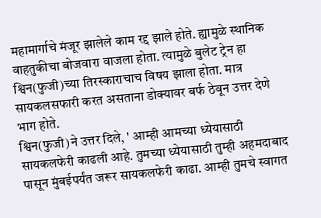महामार्गाचे मंजूर झालेले काम रद्द झाले होते. ह्यामुळे स्थानिक वाहतुकीचा बोजवारा वाजला होता. त्यामुळे बुलेट ट्रेन हा श्विन(फुजी)च्या तिरस्काराचाच विषय झाला होता. मात्र सायकलसफारी करत असताना डोक्यावर बर्फ ठेवून उत्तर देणे भाग होते.
श्विन(फुजी)ने उत्तर दिले, ' आम्ही आमच्या ध्येयासाठी सायकलफेरी काढली आहे. तुमच्या ध्येयासाठी तुम्ही अहमदाबाद पासून मुंबईपर्यंत जरूर सायकलफेरी काढा. आम्ही तुमचे स्वागत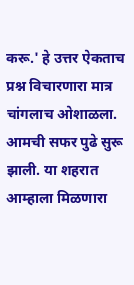करू.' हे उत्तर ऐकताच प्रश्न विचारणारा मात्र चांगलाच ओशाळला.
आमची सफर पुढे सुरू झाली. या शहरात आम्हाला मिळणारा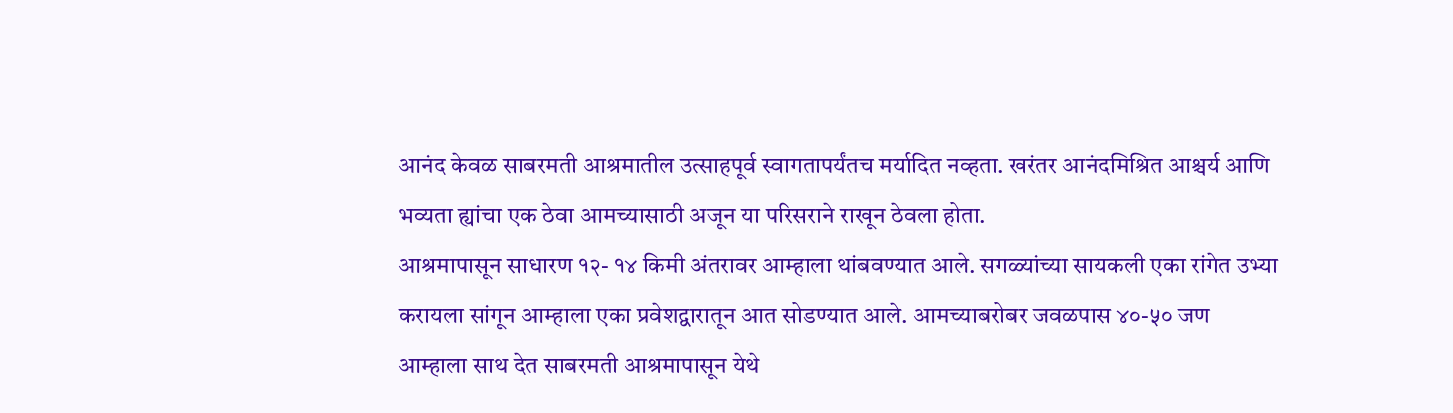आनंद केवळ साबरमती आश्रमातील उत्साहपूर्व स्वागतापर्यंतच मर्यादित नव्हता. खरंतर आनंदमिश्रित आश्चर्य आणि भव्यता ह्यांचा एक ठेवा आमच्यासाठी अजून या परिसराने राखून ठेवला होता.
आश्रमापासून साधारण १२- १४ किमी अंतरावर आम्हाला थांबवण्यात आले. सगळ्यांच्या सायकली एका रांगेत उभ्या करायला सांगून आम्हाला एका प्रवेशद्वारातून आत सोडण्यात आले. आमच्याबरोबर जवळपास ४०-५० जण आम्हाला साथ देत साबरमती आश्रमापासून येथे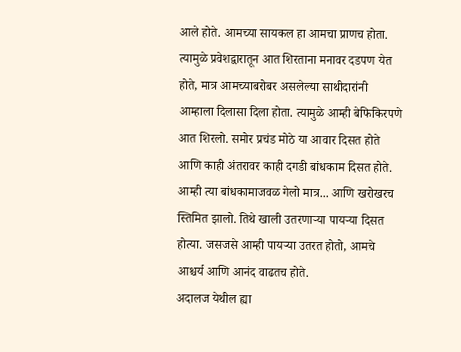आले होते. आमच्या सायकल हा आमचा प्राणच होता. त्यामुळे प्रवेशद्वारातून आत शिरताना मनावर दडपण येत होते, मात्र आमच्याबरोबर असलेल्या साथीदारांनी आम्हाला दिलासा दिला होता. त्यामुळे आम्ही बेफिकिरपणे आत शिरलो. समोर प्रचंड मोठे या आवार दिसत होते आणि काही अंतरावर काही दगडी बांधकाम दिसत होते. आम्ही त्या बांधकामाजवळ गेलो मात्र... आणि खरोखरच स्तिमित झालो. तिथे खाली उतरणाऱ्या पायऱ्या दिसत होत्या. जसजसे आम्ही पायऱ्या उतरत होतो, आमचे आश्चर्य आणि आनंद वाढतच होते.
अदालज येथील ह्या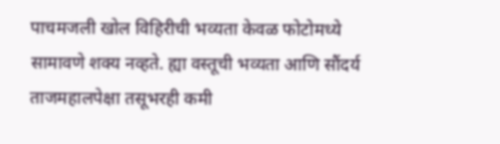पाचमजली खोल विहिरीची भव्यता केवळ फोटोमध्ये सामावणे शक्य नव्हते. ह्या वस्तूची भव्यता आणि सौंदर्य ताजमहालपेक्षा तसूभरही कमी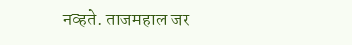नव्हते. ताजमहाल जर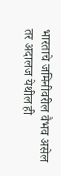भारताचे जमिनीवरील वैभव असेल तर अदालज येथील ही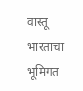वास्तू भारताचा भूमिगत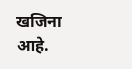खजिना आहे.